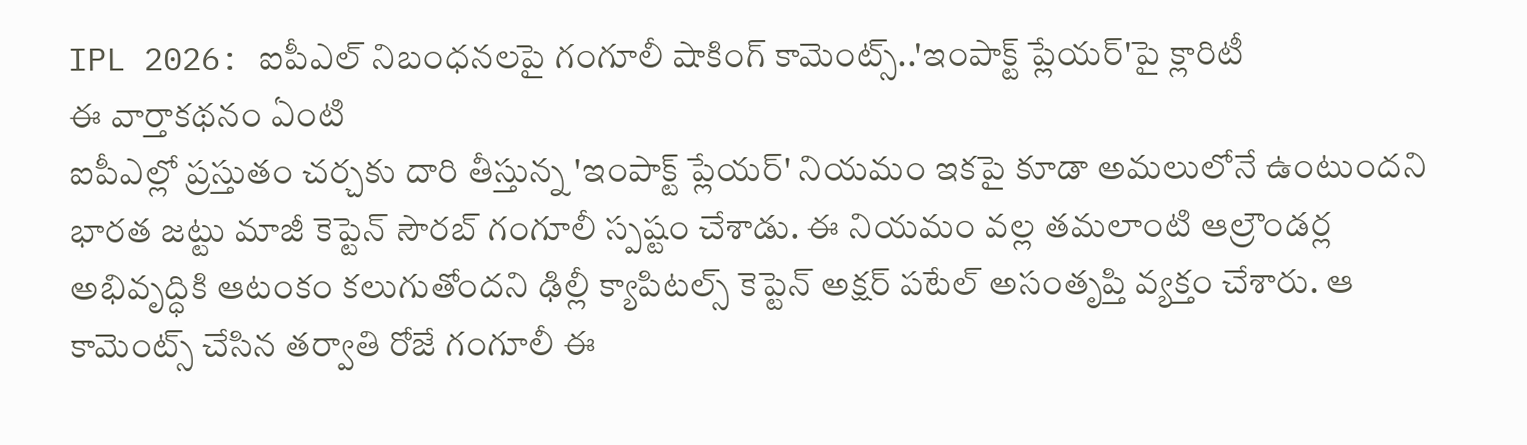IPL 2026: ఐపీఎల్ నిబంధనలపై గంగూలీ షాకింగ్ కామెంట్స్..'ఇంపాక్ట్ ప్లేయర్'పై క్లారిటీ
ఈ వార్తాకథనం ఏంటి
ఐపీఎల్లో ప్రస్తుతం చర్చకు దారి తీస్తున్న 'ఇంపాక్ట్ ప్లేయర్' నియమం ఇకపై కూడా అమలులోనే ఉంటుందని భారత జట్టు మాజీ కెప్టెన్ సౌరబ్ గంగూలీ స్పష్టం చేశాడు. ఈ నియమం వల్ల తమలాంటి ఆల్రౌండర్ల అభివృద్ధికి ఆటంకం కలుగుతోందని ఢిల్లీ క్యాపిటల్స్ కెప్టెన్ అక్షర్ పటేల్ అసంతృప్తి వ్యక్తం చేశారు. ఆ కామెంట్స్ చేసిన తర్వాతి రోజే గంగూలీ ఈ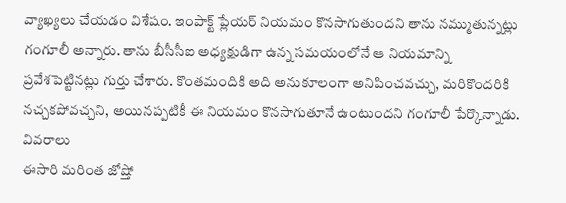వ్యాఖ్యలు చేయడం విశేషం. ఇంపాక్ట్ ప్లేయర్ నియమం కొనసాగుతుందని తాను నమ్ముతున్నట్లు గంగూలీ అన్నారు. తాను బీసీసీఐ అధ్యక్షుడిగా ఉన్న సమయంలోనే ఆ నియమాన్ని ప్రవేశపెట్టినట్లు గుర్తు చేశారు. కొంతమందికి అది అనుకూలంగా అనిపించవచ్చు, మరికొందరికి నచ్చకపోవచ్చని, అయినప్పటికీ ఈ నియమం కొనసాగుతూనే ఉంటుందని గంగూలీ పేర్కొన్నాడు.
వివరాలు
ఈసారి మరింత జోష్తో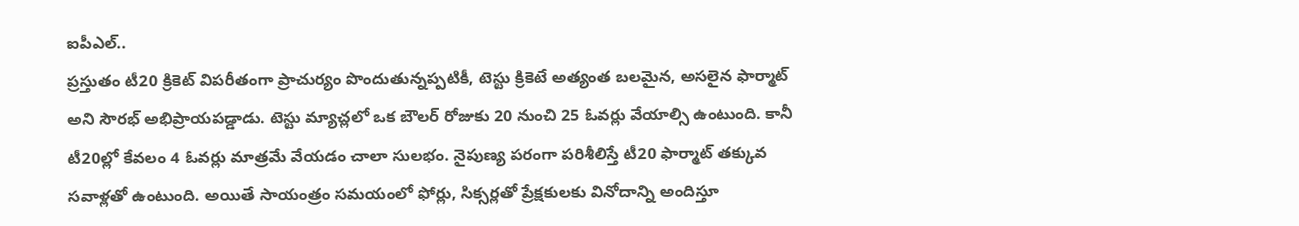ఐపీఎల్..
ప్రస్తుతం టీ20 క్రికెట్ విపరీతంగా ప్రాచుర్యం పొందుతున్నప్పటికీ, టెస్టు క్రికెటే అత్యంత బలమైన, అసలైన ఫార్మాట్ అని సౌరభ్ అభిప్రాయపడ్డాడు. టెస్టు మ్యాచ్లలో ఒక బౌలర్ రోజుకు 20 నుంచి 25 ఓవర్లు వేయాల్సి ఉంటుంది. కానీ టీ20ల్లో కేవలం 4 ఓవర్లు మాత్రమే వేయడం చాలా సులభం. నైపుణ్య పరంగా పరిశీలిస్తే టీ20 ఫార్మాట్ తక్కువ సవాళ్లతో ఉంటుంది. అయితే సాయంత్రం సమయంలో ఫోర్లు, సిక్సర్లతో ప్రేక్షకులకు వినోదాన్ని అందిస్తూ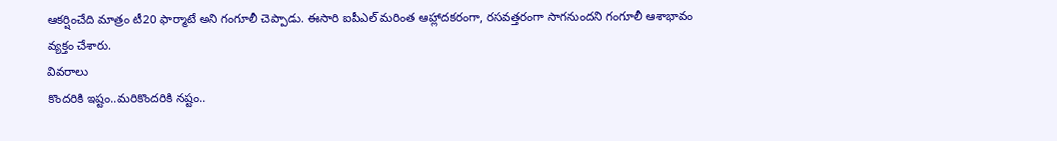ఆకర్షించేది మాత్రం టీ20 ఫార్మాటే అని గంగూలీ చెప్పాడు. ఈసారి ఐపీఎల్ మరింత ఆహ్లాదకరంగా, రసవత్తరంగా సాగనుందని గంగూలీ ఆశాభావం వ్యక్తం చేశారు.
వివరాలు
కొందరికి ఇష్టం..మరికొందరికి నష్టం..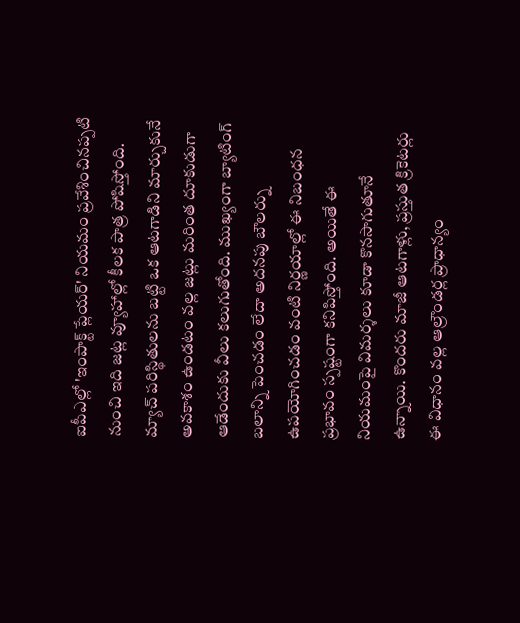ఐపీఎల్లో 'ఇంపాక్ట్ ప్లేయర్' నియమం ప్రవేశించినప్పటి నుంచి ఇది జట్ల వ్యూహాల్లో కీలక పాత్ర పోషిస్తోంది. మ్యాచ్ పరిస్థితులను బట్టి ఒక ఆటగాడిని మార్చుకునే అవకాశం ఉండటం వల్ల జట్లు మరింత దూకుడుగా ఆడేందుకు వీలు కలుగుతోంది. ముఖ్యంగా బ్యాటింగ్ బలాన్ని పెంచడం లేదా అదనపు బౌలర్ను ఉపయోగించడం వంటి నిర్ణయాల్లో ఈ నిబంధన ప్రభావం స్పష్టంగా కనిపిస్తోంది. అయితే ఈ నియమంపై విమర్శలు కూడా కొనసాగుతూనే ఉన్నాయి. కొందరు మాజీ ఆటగాళ్లు, ప్రస్తుత క్రికెటర్లు ఈ విధానం వల్ల ఆల్రౌండర్ల ప్రాధాన్యం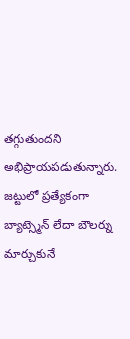తగ్గుతుందని అభిప్రాయపడుతున్నారు. జట్టులో ప్రత్యేకంగా బ్యాట్స్మెన్ లేదా బౌలర్ను మార్చుకునే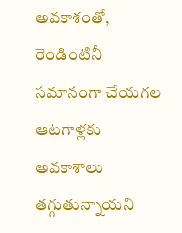అవకాశంతో, రెండింటినీ సమానంగా చేయగల ఆటగాళ్లకు అవకాశాలు తగ్గుతున్నాయని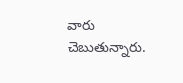వారు చెబుతున్నారు.